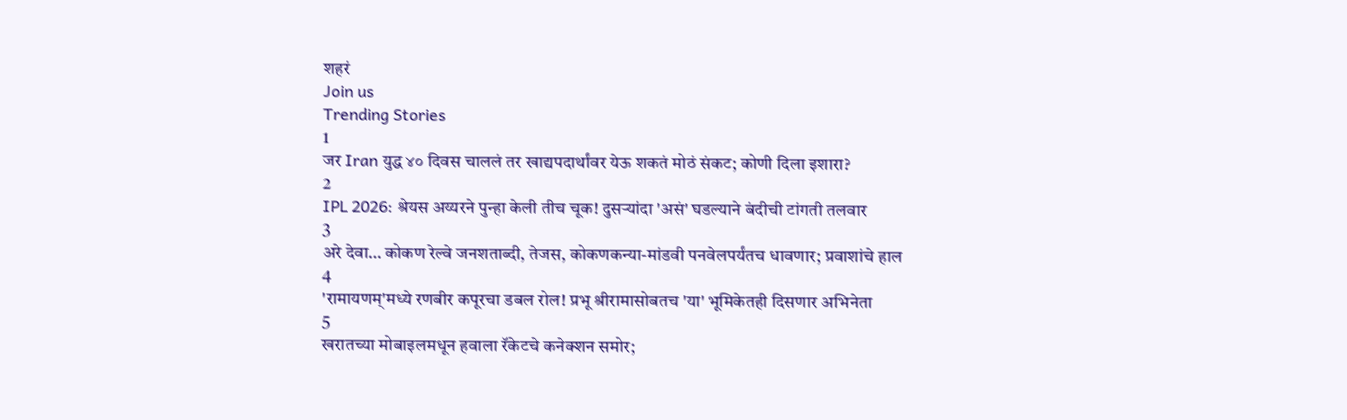शहरं
Join us
Trending Stories
1
जर Iran युद्ध ४० दिवस चाललं तर खाद्यपदार्थांवर येऊ शकतं मोठं संकट; कोणी दिला इशारा?
2
IPL 2026: श्रेयस अय्यरने पुन्हा केली तीच चूक! दुसऱ्यांदा 'असं' घडल्याने बंदीची टांगती तलवार
3
अरे देवा… कोकण रेल्वे जनशताब्दी, तेजस, कोकणकन्या-मांडवी पनवेलपर्यंतच धावणार; प्रवाशांचे हाल
4
'रामायणम्'मध्ये रणबीर कपूरचा डबल रोल! प्रभू श्रीरामासोबतच 'या' भूमिकेतही दिसणार अभिनेता
5
खरातच्या मोबाइलमधून हवाला रॅकेटचे कनेक्शन समोर;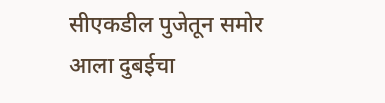सीएकडील पुजेतून समोर आला दुबईचा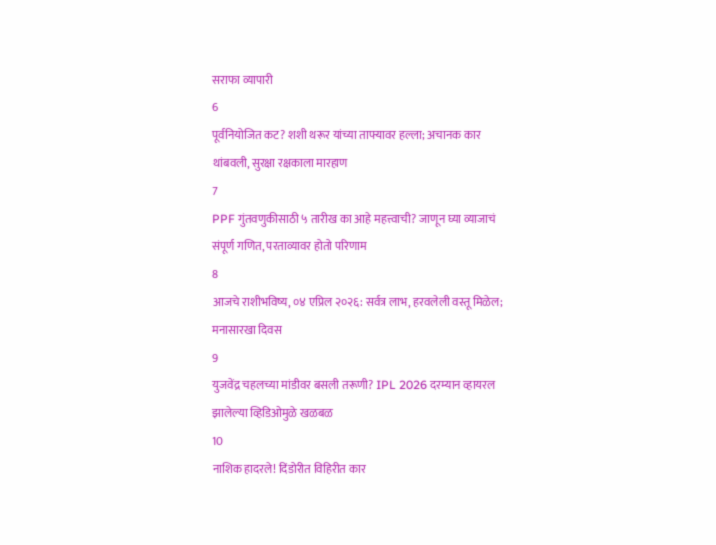सराफा व्यापारी
6
पूर्वनियोजित कट? शशी थरूर यांच्या ताफ्यावर हल्ला; अचानक कार थांबवली, सुरक्षा रक्षकाला मारहाण
7
PPF गुंतवणुकीसाठी ५ तारीख का आहे महत्त्वाची? जाणून घ्या व्याजाचं संपूर्ण गणित, परताव्यावर होतो परिणाम
8
आजचे राशीभविष्य, ०४ एप्रिल २०२६: सर्वत्र लाभ, हरवलेली वस्तू मिळेल; मनासारखा दिवस
9
युजवेंद्र चहलच्या मांडीवर बसली तरूणी? IPL 2026 दरम्यान व्हायरल झालेल्या व्हिडिओमुळे खळबळ
10
नाशिक हादरले! दिंडोरीत विहिरीत कार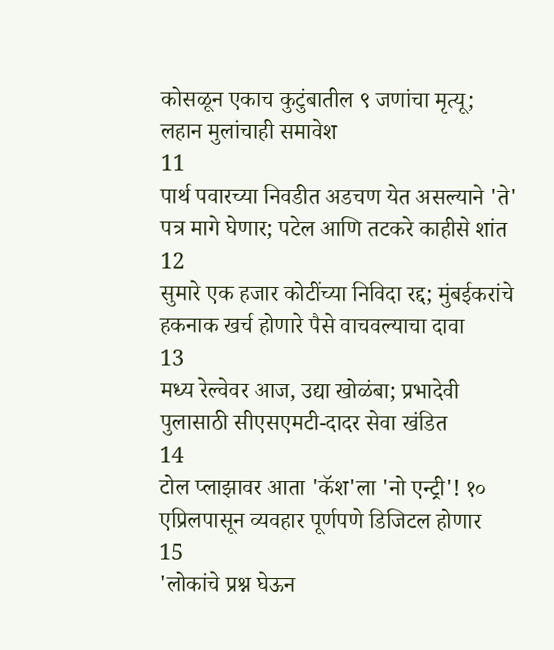कोसळून एकाच कुटुंबातील ९ जणांचा मृत्यू; लहान मुलांचाही समावेश
11
पार्थ पवारच्या निवडीत अडचण येत असल्याने 'ते' पत्र मागे घेणार; पटेल आणि तटकरे काहीसे शांत
12
सुमारे एक हजार कोटींच्या निविदा रद्द; मुंबईकरांचे हकनाक खर्च होणारे पैसे वाचवल्याचा दावा
13
मध्य रेल्वेवर आज, उद्या खोळंबा; प्रभादेवी पुलासाठी सीएसएमटी-दादर सेवा खंडित
14
टोल प्लाझावर आता 'कॅश'ला 'नो एन्ट्री'! १० एप्रिलपासून व्यवहार पूर्णपणे डिजिटल होणार
15
'लोकांचे प्रश्न घेऊन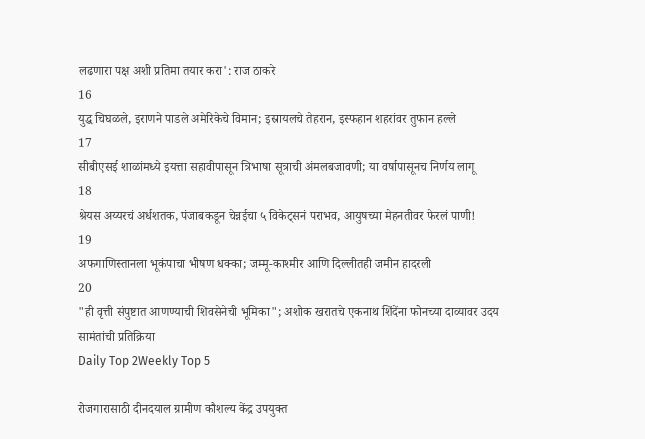लढणारा पक्ष अशी प्रतिमा तयार करा': राज ठाकरे
16
युद्ध चिघळले, इराणने पाडले अमेरिकेचे विमान; इस्रायलचे तेहरान, इस्फहान शहरांवर तुफान हल्ले
17
सीबीएसई शाळांमध्ये इयत्ता सहावीपासून त्रिभाषा सूत्राची अंमलबजावणी; या वर्षापासूनच निर्णय लागू
18
श्रेयस अय्यरचं अर्धशतक, पंजाबकडून चेन्नईचा ५ विकेट्सनं पराभव, आयुषच्या मेहनतीवर फेरलं पाणी!
19
अफगाणिस्तानला भूकंपाचा भीषण धक्का; जम्मू-काश्मीर आणि दिल्लीतही जमीन हादरली
20
"ही वृत्ती संपुष्टात आणण्याची शिवसेनेची भूमिका"; अशोक खरातचे एकनाथ शिंदेंना फोनच्या दाव्यावर उदय सामंतांची प्रतिक्रिया
Daily Top 2Weekly Top 5

रोजगारासाठी दीनदयाल ग्रामीण कौशल्य केंद्र उपयुक्त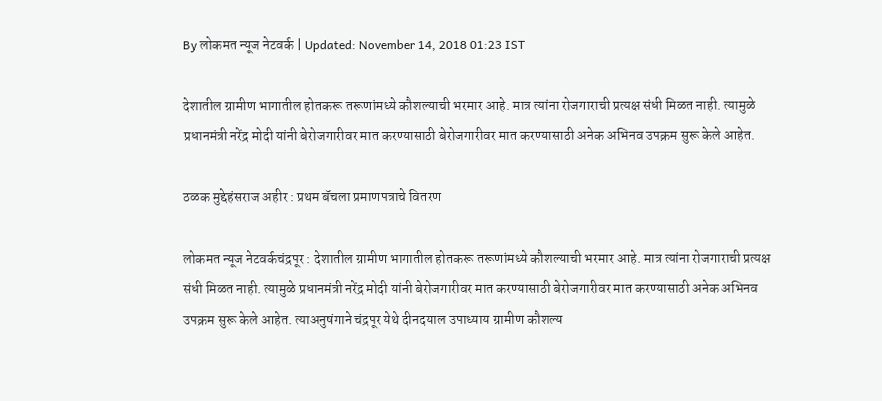By लोकमत न्यूज नेटवर्क | Updated: November 14, 2018 01:23 IST

देशातील ग्रामीण भागातील होतकरू तरूणांमध्ये कौशल्याची भरमार आहे. मात्र त्यांना रोजगाराची प्रत्यक्ष संधी मिळत नाही. त्यामुळे प्रधानमंत्री नरेंद्र मोदी यांनी बेरोजगारीवर मात करण्यासाठी बेरोजगारीवर मात करण्यासाठी अनेक अभिनव उपक्रम सुरू केले आहेत.

ठळक मुद्देहंसराज अहीर : प्रथम बॅचला प्रमाणपत्राचे वितरण

लोकमत न्यूज नेटवर्कचंद्रपूर : देशातील ग्रामीण भागातील होतकरू तरूणांमध्ये कौशल्याची भरमार आहे. मात्र त्यांना रोजगाराची प्रत्यक्ष संधी मिळत नाही. त्यामुळे प्रधानमंत्री नरेंद्र मोदी यांनी बेरोजगारीवर मात करण्यासाठी बेरोजगारीवर मात करण्यासाठी अनेक अभिनव उपक्रम सुरू केले आहेत. त्याअनुषंगाने चंद्रपूर येथे दीनदयाल उपाध्याय ग्रामीण कौशल्य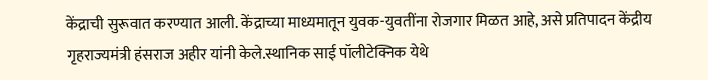केंद्राची सुरूवात करण्यात आली. केंद्राच्या माध्यमातून युवक-युवतींना रोजगार मिळत आहे, असे प्रतिपादन केंद्रीय गृहराज्यमंत्री हंसराज अहीर यांनी केले.स्थानिक साई पॉलीटेक्निक येथे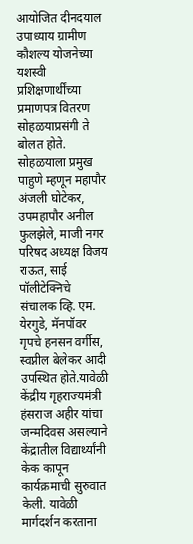आयोजित दीनदयाल उपाध्याय ग्रामीण कौशल्य योजनेच्या यशस्वी प्रशिक्षणार्थींच्या प्रमाणपत्र वितरण सोहळयाप्रसंगी ते बोलत होते. सोहळयाला प्रमुख पाहुणे म्हणून महापौर अंजली घोटेकर, उपमहापौर अनील फुलझेले, माजी नगर परिषद अध्यक्ष विजय राऊत, साई पॉलीटेक्निचे संचालक व्हि. एम. येरगुडे, मॅनपॉवर गृपचे हनसन वर्गीस, स्वप्नील बेलेकर आदी उपस्थित होते.यावेळी केंद्रीय गृहराज्यमंत्री हंसराज अहीर यांचा जन्मदिवस असल्याने केंद्रातील विद्यार्थ्यांनी केक कापून कार्यक्रमाची सुरुवात केली. यावेळी मार्गदर्शन करताना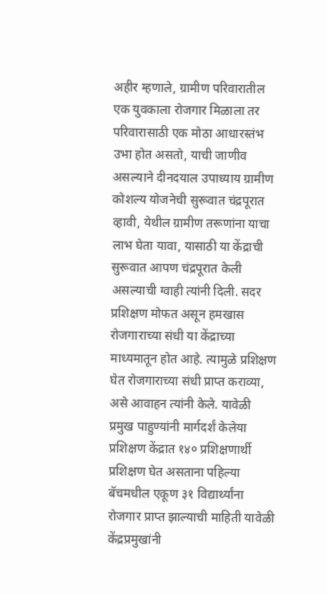अहीर म्हणाले, ग्रामीण परिवारातील एक युवकाला रोजगार मिळाला तर परिवारासाठी एक मोठा आधारस्तंभ उभा होत असतो, याची जाणीव असल्याने दीनदयाल उपाध्याय ग्रामीण कोशल्य योजनेची सुरूवात चंद्रपूरात व्हावी, येथील ग्रामीण तरूणांना याचा लाभ घेता यावा, यासाठी या केंद्राची सुरूवात आपण चंद्रपूरात केली असल्याची ग्वाही त्यांनी दिली. सदर प्रशिक्षण मोफत असून हमखास रोजगाराच्या संधी या केंद्राच्या माध्यमातून होत आहे. त्यामुळे प्रशिक्षण घेत रोजगाराच्या संधी प्राप्त कराव्या, असे आवाहन त्यांनी केले. यावेळी प्रमुख पाहुण्यांनी मार्गदर्शं केलेया प्रशिक्षण केंद्रात १४० प्रशिक्षणार्थी प्रशिक्षण घेत असताना पहिल्या बॅचमधील एकूण ३१ विद्यार्थ्यांना रोजगार प्राप्त झाल्याची माहिती यावेळी केंद्रप्रमुखांनी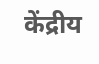केंद्रीय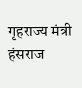गृहराज्य मंत्री हंसराज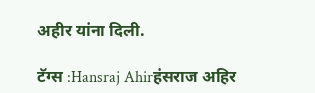अहीर यांना दिली.

टॅग्स :Hansraj Ahirहंसराज अहिर